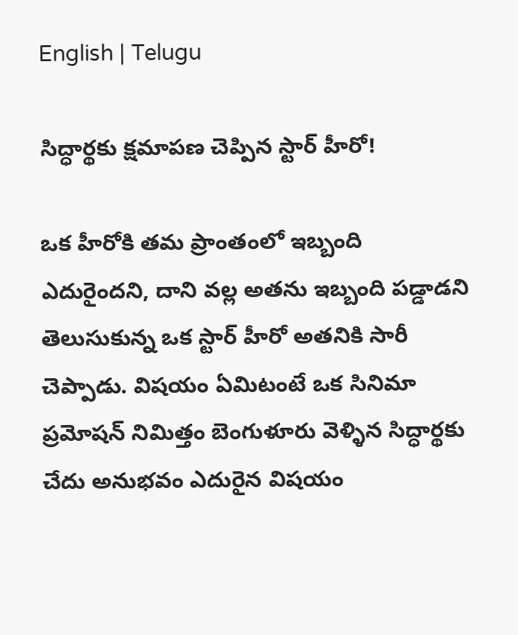English | Telugu

సిద్ధార్థకు క్షమాపణ చెప్పిన స్టార్‌ హీరో!

ఒక హీరోకి తమ ప్రాంతంలో ఇబ్బంది ఎదురైందని, దాని వల్ల అతను ఇబ్బంది పడ్డాడని తెలుసుకున్న ఒక స్టార్‌ హీరో అతనికి సారీ చెప్పాడు. విషయం ఏమిటంటే ఒక సినిమా ప్రమోషన్‌ నిమిత్తం బెంగుళూరు వెళ్ళిన సిద్ధార్థకు చేదు అనుభవం ఎదురైన విషయం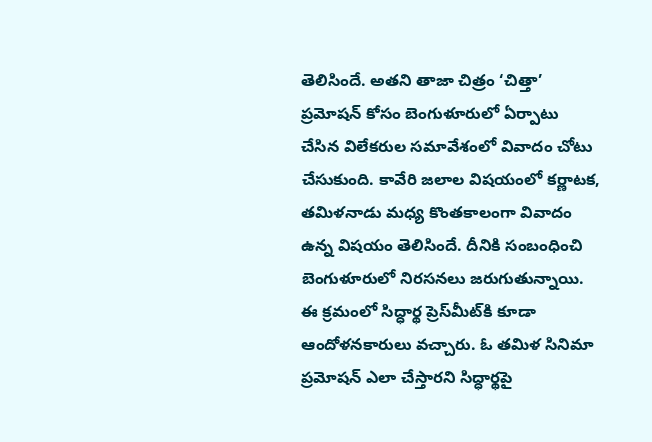తెలిసిందే. అతని తాజా చిత్రం ‘చిత్తా’ ప్రమోషన్‌ కోసం బెంగుళూరులో ఏర్పాటు చేసిన విలేకరుల సమావేశంలో వివాదం చోటు చేసుకుంది. కావేరి జలాల విషయంలో కర్ణాటక, తమిళనాడు మధ్య కొంతకాలంగా వివాదం ఉన్న విషయం తెలిసిందే. దీనికి సంబంధించి బెంగుళూరులో నిరసనలు జరుగుతున్నాయి. ఈ క్రమంలో సిద్ధార్థ ప్రెస్‌మీట్‌కి కూడా ఆందోళనకారులు వచ్చారు. ఓ తమిళ సినిమా ప్రమోషన్‌ ఎలా చేస్తారని సిద్ధార్థపై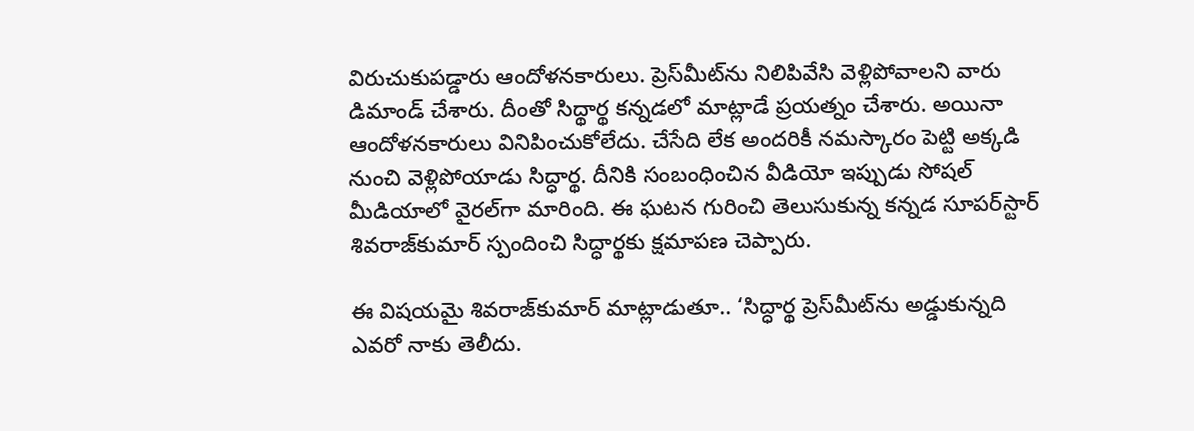విరుచుకుపడ్డారు ఆందోళనకారులు. ప్రెస్‌మీట్‌ను నిలిపివేసి వెళ్లిపోవాలని వారు డిమాండ్‌ చేశారు. దీంతో సిద్థార్థ కన్నడలో మాట్లాడే ప్రయత్నం చేశారు. అయినా ఆందోళనకారులు వినిపించుకోలేదు. చేసేది లేక అందరికీ నమస్కారం పెట్టి అక్కడి నుంచి వెళ్లిపోయాడు సిద్ధార్థ. దీనికి సంబంధించిన వీడియో ఇప్పుడు సోషల్‌ మీడియాలో వైరల్‌గా మారింది. ఈ ఘటన గురించి తెలుసుకున్న కన్నడ సూపర్‌స్టార్‌ శివరాజ్‌కుమార్‌ స్పందించి సిద్ధార్థకు క్షమాపణ చెప్పారు.

ఈ విషయమై శివరాజ్‌కుమార్‌ మాట్లాడుతూ.. ‘సిద్ధార్థ ప్రెస్‌మీట్‌ను అడ్డుకున్నది ఎవరో నాకు తెలీదు.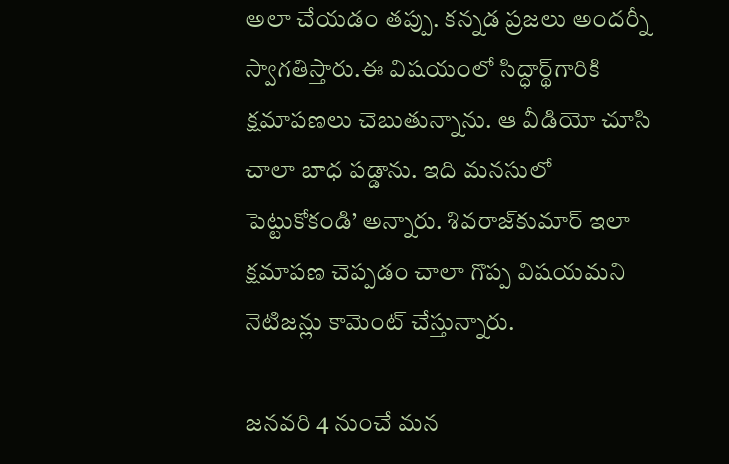అలా చేయడం తప్పు. కన్నడ ప్రజలు అందర్నీ స్వాగతిస్తారు.ఈ విషయంలో సిద్ధార్థ్‌గారికి క్షమాపణలు చెబుతున్నాను. ఆ వీడియో చూసి చాలా బాధ పడ్డాను. ఇది మనసులో పెట్టుకోకండి’ అన్నారు. శివరాజ్‌కుమార్‌ ఇలా క్షమాపణ చెప్పడం చాలా గొప్ప విషయమని నెటిజన్లు కామెంట్‌ చేస్తున్నారు.

జనవరి 4 నుంచే మన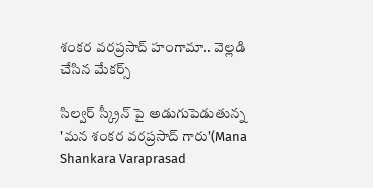శంకర వరప్రసాద్ హంగామా.. వెల్లడి చేసిన మేకర్స్

సిల్వర్ స్క్రీన్ పై అడుగుపెడుతున్న 'మన శంకర వరప్రసాద్ గారు'(Mana Shankara Varaprasad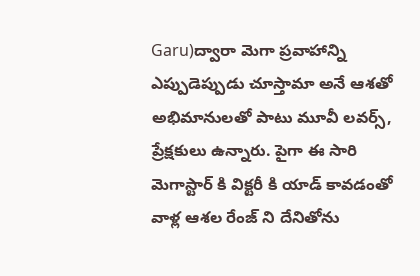Garu)ద్వారా మెగా ప్రవాహాన్ని ఎప్పుడెప్పుడు చూస్తామా అనే ఆశతో అభిమానులతో పాటు మూవీ లవర్స్, ప్రేక్షకులు ఉన్నారు. పైగా ఈ సారి  మెగాస్టార్ కి విక్టరీ కి యాడ్ కావడంతో వాళ్ల ఆశల రేంజ్ ని దేనితోను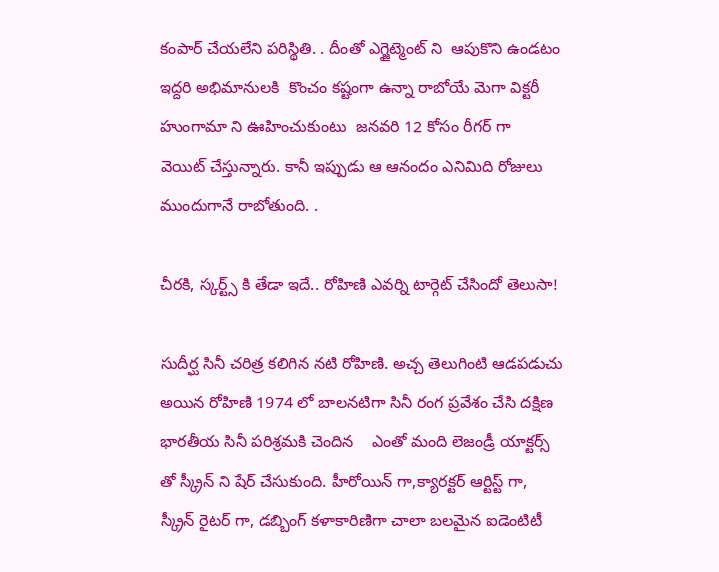కంపార్ చేయలేని పరిస్థితి. . దీంతో ఎగ్జైట్మెంట్ ని  ఆపుకొని ఉండటం ఇద్దరి అభిమానులకి  కొంచం కష్టంగా ఉన్నా రాబోయే మెగా విక్టరీ హుంగామా ని ఊహించుకుంటు  జనవరి 12 కోసం రీగర్ గా  వెయిట్ చేస్తున్నారు. కానీ ఇప్పుడు ఆ ఆనందం ఎనిమిది రోజులు ముందుగానే రాబోతుంది. .

చీరకి, స్కర్ట్స్ కి తేడా ఇదే.. రోహిణి ఎవర్ని టార్గెట్ చేసిందో తెలుసా!

సుదీర్ఘ సినీ చరిత్ర కలిగిన నటి రోహిణి. అచ్చ తెలుగింటి ఆడపడుచు అయిన రోహిణి 1974 లో బాలనటిగా సినీ రంగ ప్రవేశం చేసి దక్షిణ భారతీయ సినీ పరిశ్రమకి చెందిన    ఎంతో మంది లెజండ్రీ యాక్టర్స్ తో స్క్రీన్ ని షేర్ చేసుకుంది. హీరోయిన్ గా,క్యారక్టర్ ఆర్టిస్ట్ గా, స్క్రీన్ రైటర్ గా, డబ్బింగ్ కళాకారిణిగా చాలా బలమైన ఐడెంటిటీ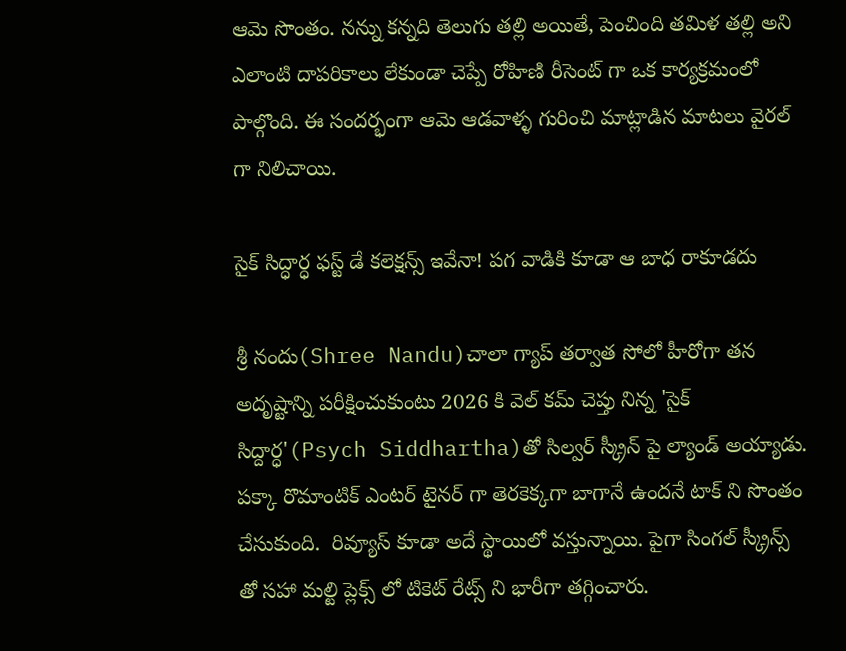ఆమె సొంతం. నన్ను కన్నది తెలుగు తల్లి అయితే, పెంచింది తమిళ తల్లి అని ఎలాంటి దాపరికాలు లేకుండా చెప్పే రోహిణి రీసెంట్ గా ఒక కార్యక్రమంలో పాల్గొంది. ఈ సందర్భంగా ఆమె ఆడవాళ్ళ గురించి మాట్లాడిన మాటలు వైరల్ గా నిలిచాయి.

సైక్ సిద్ధార్ధ ఫస్ట్ డే కలెక్షన్స్ ఇవేనా! పగ వాడికి కూడా ఆ బాధ రాకూడదు

శ్రీ నందు(Shree Nandu)చాలా గ్యాప్ తర్వాత సోలో హీరోగా తన అదృష్టాన్ని పరీక్షించుకుంటు 2026 కి వెల్ కమ్ చెప్తు నిన్న 'సైక్ సిద్దార్ధ'(Psych Siddhartha)తో సిల్వర్ స్క్రీన్ పై ల్యాండ్ అయ్యాడు. పక్కా రొమాంటిక్ ఎంటర్ టైనర్ గా తెరకెక్కగా బాగానే ఉందనే టాక్ ని సొంతం చేసుకుంది.  రివ్యూస్ కూడా అదే స్థాయిలో వస్తున్నాయి. పైగా సింగల్ స్క్రీన్స్ తో సహా మల్టి ప్లెక్స్ లో టికెట్ రేట్స్ ని భారీగా తగ్గించారు.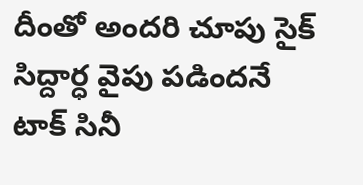దీంతో అందరి చూపు సైక్ సిద్దార్ధ వైపు పడిందనే టాక్ సినీ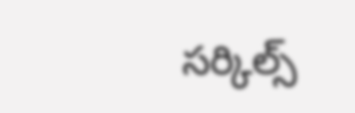సర్కిల్స్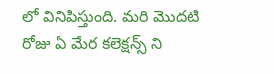లో వినిపిస్తుంది. మరి మొదటి రోజు ఏ మేర కలెక్షన్స్ ని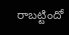రాబట్టిందో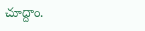చూద్దాం.